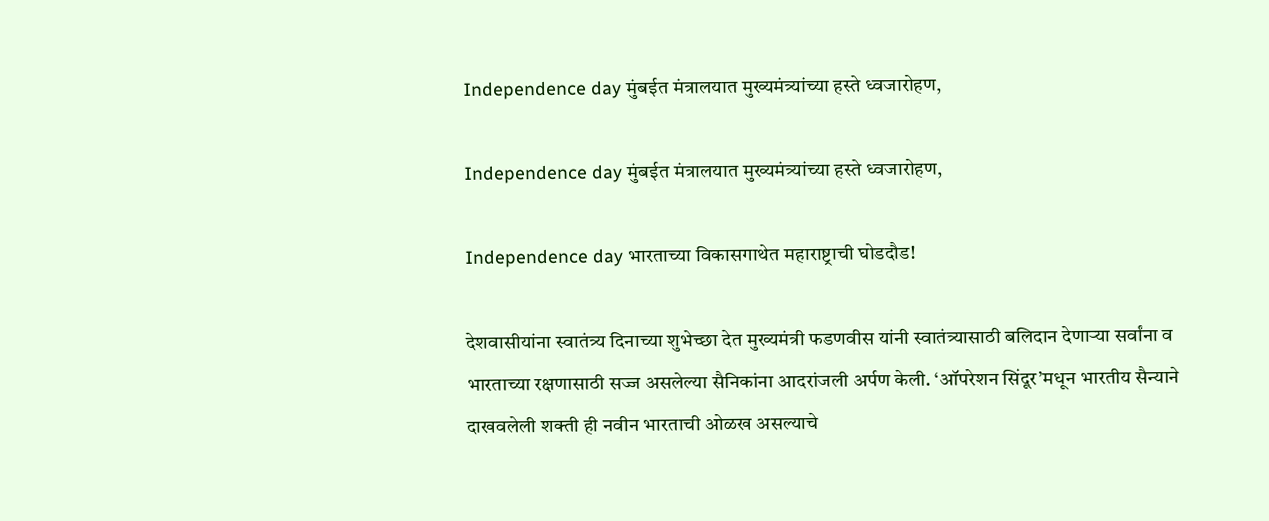Independence day मुंबईत मंत्रालयात मुख्यमंत्र्यांच्या हस्ते ध्वजारोहण,

Independence day मुंबईत मंत्रालयात मुख्यमंत्र्यांच्या हस्ते ध्वजारोहण,

Independence day भारताच्या विकासगाथेत महाराष्ट्राची घोडदौड!

देशवासीयांना स्वातंत्र्य दिनाच्या शुभेच्छा देत मुख्यमंत्री फडणवीस यांनी स्वातंत्र्यासाठी बलिदान देणाऱ्या सर्वांना व भारताच्या रक्षणासाठी सज्ज असलेल्या सैनिकांना आदरांजली अर्पण केली. ‘ऑपरेशन सिंदूर’मधून भारतीय सैन्याने दाखवलेली शक्ती ही नवीन भारताची ओळख असल्याचे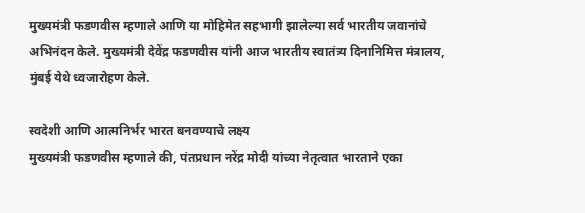मुख्यमंत्री फडणवीस म्हणाले आणि या मोहिमेत सहभागी झालेल्या सर्व भारतीय जवानांचे अभिनंदन केले. मुख्यमंत्री देवेंद्र फडणवीस यांनी आज भारतीय स्वातंत्र्य दिनानिमित्त मंत्रालय, मुंबई येथे ध्वजारोहण केले.

स्वदेशी आणि आत्मनिर्भर भारत बनवण्याचे लक्ष्य
मुख्यमंत्री फडणवीस म्हणाले की, पंतप्रधान नरेंद्र मोदी यांच्या नेतृत्वात भारताने एका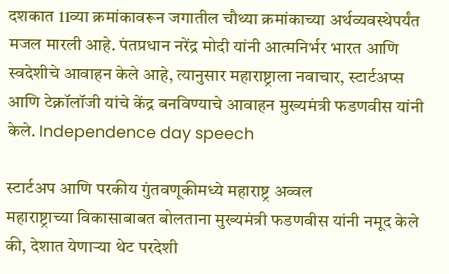दशकात 11व्या क्रमांकावरून जगातील चौथ्या क्रमांकाच्या अर्थव्यवस्थेपर्यंत मजल मारली आहे. पंतप्रधान नरेंद्र मोदी यांनी आत्मनिर्भर भारत आणि स्वदेशीचे आवाहन केले आहे, त्यानुसार महाराष्ट्राला नवाचार, स्टार्टअप्स आणि टेक्नॉलॉजी यांचे केंद्र बनविण्याचे आवाहन मुख्यमंत्री फडणवीस यांनी केले. Independence day speech

स्टार्टअप आणि परकीय गुंतवणूकीमध्ये महाराष्ट्र अव्वल
महाराष्ट्राच्या विकासाबाबत बोलताना मुख्यमंत्री फडणवीस यांनी नमूद केले की, देशात येणाऱ्या थेट परदेशी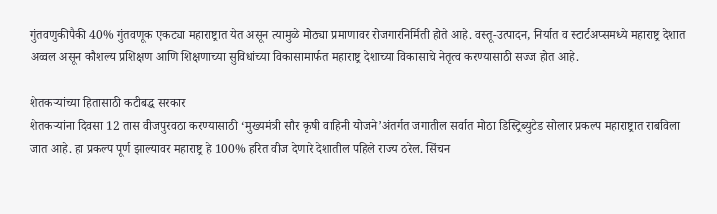गुंतवणुकीपैकी 40% गुंतवणूक एकट्या महाराष्ट्रात येत असून त्यामुळे मोठ्या प्रमाणावर रोजगारनिर्मिती होते आहे. वस्तू-उत्पादन, निर्यात व स्टार्टअप्समध्ये महाराष्ट्र देशात अव्वल असून कौशल्य प्रशिक्षण आणि शिक्षणाच्या सुविधांच्या विकासामार्फत महाराष्ट्र देशाच्या विकासाचे नेतृत्व करण्यासाठी सज्ज होत आहे.

शेतकऱ्यांच्या हितासाठी कटीबद्ध सरकार
शेतकऱ्यांना दिवसा 12 तास वीजपुरवठा करण्यासाठी ‘मुख्यमंत्री सौर कृषी वाहिनी योजने’अंतर्गत जगातील सर्वात मोठा डिस्ट्रिब्युटेड सोलार प्रकल्प महाराष्ट्रात राबविला जात आहे. हा प्रकल्प पूर्ण झाल्यावर महाराष्ट्र हे 100% हरित वीज देणारे देशातील पहिले राज्य ठरेल. सिंचन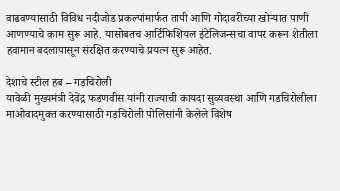वाढवण्यासाठी विविध नदीजोड प्रकल्पांमार्फत तापी आणि गोदावरीच्या खोर्‍यात पाणी आणण्याचे काम सुरू आहे. यासोबतच आर्टिफिशियल इंटेलिजन्सचा वापर करून शेतीला हवामान बदलापासून संरक्षित करण्याचे प्रयत्न सुरू आहेत.

देशाचे स्टील हब – गडचिरोली
यावेळी मुख्यमंत्री देवेंद्र फडणवीस यांनी राज्याची कायदा सुव्यवस्था आणि गडचिरोलीला माओवादमुक्त करण्यासाठी गडचिरोली पोलिसांनी केलेले विशेष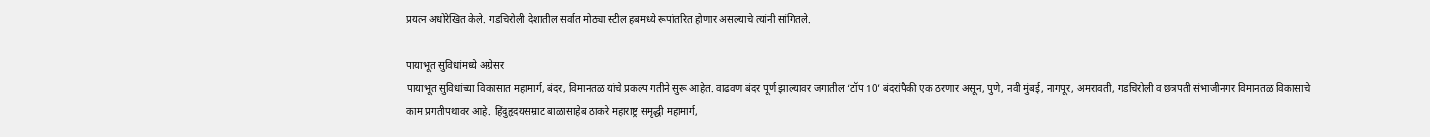प्रयत्न अधोरेखित केले. गडचिरोली देशातील सर्वात मोठ्या स्टील हबमध्ये रूपांतरित होणार असल्याचे त्यांनी सांगितले.

पायाभूत सुविधांमध्ये अग्रेसर
पायाभूत सुविधांच्या विकासात महामार्ग, बंदर, विमानतळ यांचे प्रकल्प गतीने सुरू आहेत. वाढवण बंदर पूर्ण झाल्यावर जगातील ‘टॉप 10’ बंदरांपैकी एक ठरणार असून, पुणे, नवी मुंबई, नागपूर, अमरावती, गडचिरोली व छत्रपती संभाजीनगर विमानतळ विकासाचे काम प्रगतीपथावर आहे. हिंदुहृदयसम्राट बाळासाहेब ठाकरे महाराष्ट्र समृद्धी महामार्ग,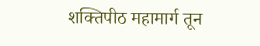शक्तिपीठ महामार्ग तून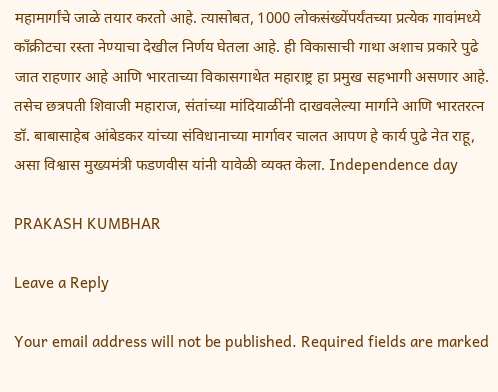महामार्गांचे जाळे तयार करतो आहे. त्यासोबत, 1000 लोकसंख्येंपर्यंतच्या प्रत्येक गावांमध्ये काँक्रीटचा रस्ता नेण्याचा देखील निर्णय घेतला आहे. ही विकासाची गाथा अशाच प्रकारे पुढे जात राहणार आहे आणि भारताच्या विकासगाथेत महाराष्ट्र हा प्रमुख सहभागी असणार आहे. तसेच छत्रपती शिवाजी महाराज, संतांच्या मांदियाळींनी दाखवलेल्या मार्गाने आणि भारतरत्न डॉ. बाबासाहेब आंबेडकर यांच्या संविधानाच्या मार्गावर चालत आपण हे कार्य पुढे नेत राहू, असा विश्वास मुख्यमंत्री फडणवीस यांनी यावेळी व्यक्त केला. Independence day

PRAKASH KUMBHAR

Leave a Reply

Your email address will not be published. Required fields are marked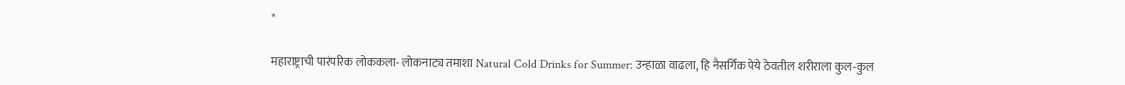*

महाराष्ट्राची पारंपरिक लोककला- लोकनाट्य तमाशा Natural Cold Drinks for Summer: उन्हाळा वाढला, हि नैसर्गिक पेये ठेवतील शरीराला कुल-कुल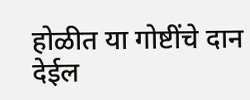होळीत या गोष्टींचे दान देईल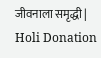जीवनाला समृद्धी | Holi Donation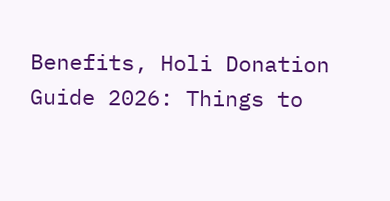Benefits, Holi Donation Guide 2026: Things to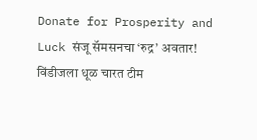Donate for Prosperity and Luck संजू सॅमसनचा ‘रुद्र’ अवतार! विंडीजला धूळ चारत टीम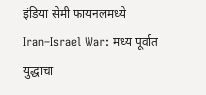इंडिया सेमी फायनलमध्ये Iran–Israel War: मध्य पूर्वात युद्धाचा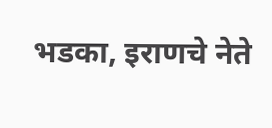भडका, इराणचे नेते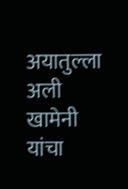अयातुल्ला अली खामेनी यांचा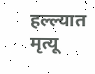हल्ल्यात मृत्यू